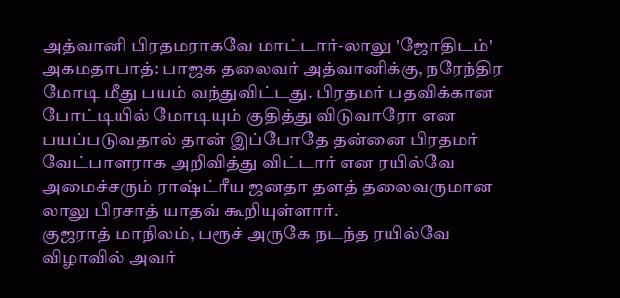அத்வானி பிரதமராகவே மாட்டார்-லாலு 'ஜோதிடம்'
அகமதாபாத்: பாஜக தலைவர் அத்வானிக்கு, நரேந்திர மோடி மீது பயம் வந்துவிட்டது. பிரதமர் பதவிக்கான போட்டியில் மோடியும் குதித்து விடுவாரோ என பயப்படுவதால் தான் இப்போதே தன்னை பிரதமர் வேட்பாளராக அறிவித்து விட்டார் என ரயில்வே அமைச்சரும் ராஷ்ட்ரீய ஜனதா தளத் தலைவருமான லாலு பிரசாத் யாதவ் கூறியுள்ளார்.
குஜராத் மாநிலம், பரூச் அருகே நடந்த ரயில்வே விழாவில் அவர்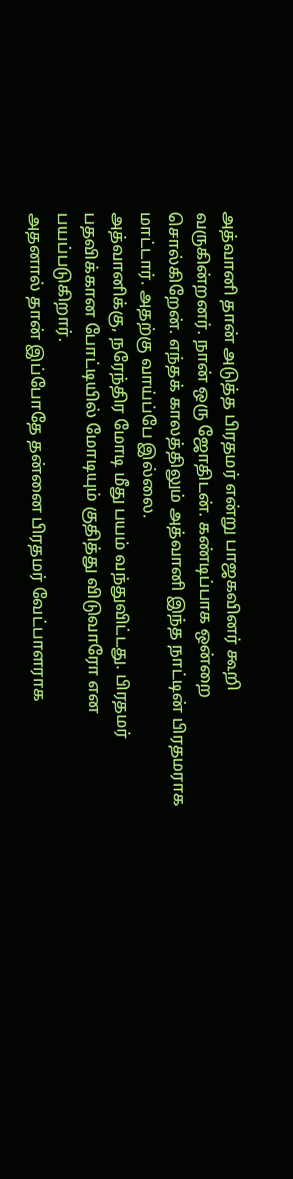அத்வானி தான் அடுத்த பிரதமர் என்று பாஜகவினர் கூறி வருகின்றனர். நான் ஒரு ஜோதிடன். கண்டிப்பாக ஒன்றை சொல்கிறேன். எந்தக் காலத்திலும் அத்வானி இந்த நாட்டின் பிரதமராக மாட்டார். அதற்கு வாய்ப்பே இல்லை.
அத்வானிக்கு, நரேந்திர மோடி மீது பயம் வந்துவிட்டது. பிரதமர் பதவிக்கான போட்டியில் மோடியும் குதித்து விடுவாரோ என பயப்படுகிறார்.
அதனால் தான் இப்போதே தன்னை பிரதமர் வேட்பாளராக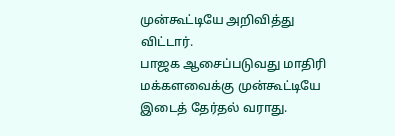முன்கூட்டியே அறிவித்து விட்டார்.
பாஜக ஆசைப்படுவது மாதிரி மக்களவைக்கு முன்கூட்டியே இடைத் தேர்தல் வராது.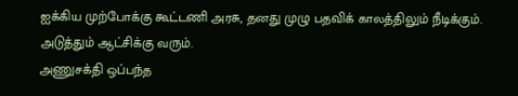ஐக்கிய முற்போக்கு கூட்டணி அரசு, தனது முழு பதவிக் காலத்திலும் நீடிக்கும். அடுத்தும் ஆட்சிக்கு வரும்.
அணுசக்தி ஒப்பந்த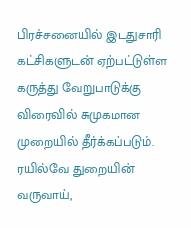பிரச்சனையில் இடதுசாரி கட்சிகளுடன் ஏற்பட்டுள்ள கருத்து வேறுபாடுக்கு விரைவில் சுமுகமான முறையில் தீர்க்கப்படும்.
ரயில்வே துறையின் வருவாய்,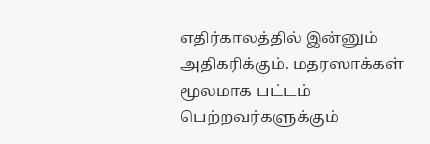எதிர்காலத்தில் இன்னும் அதிகரிக்கும். மதரஸாக்கள் மூலமாக பட்டம் பெற்றவர்களுக்கும்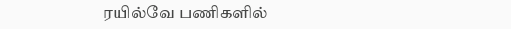ரயில்வே பணிகளில்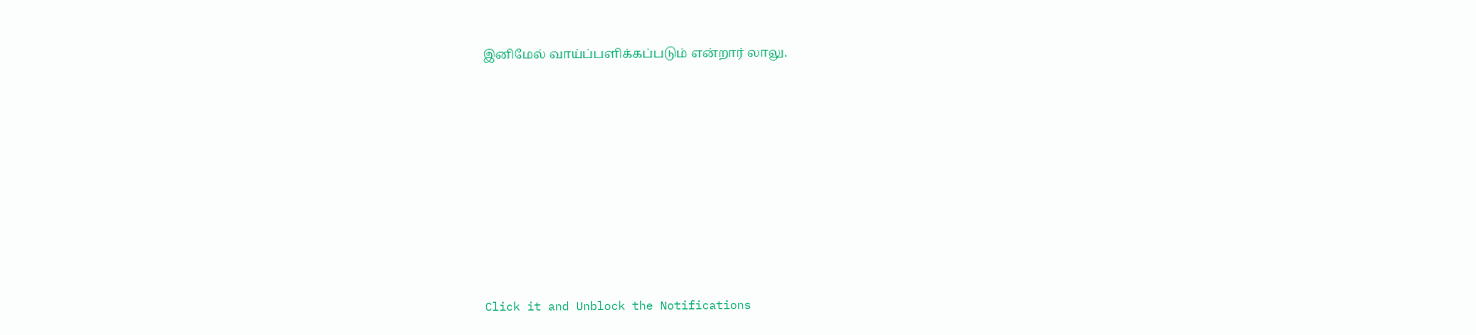இனிமேல் வாய்ப்பளிக்கப்படும் என்றார் லாலு.












Click it and Unblock the Notifications